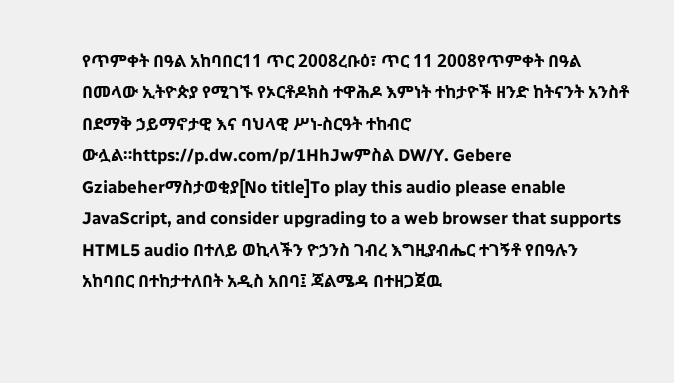የጥምቀት በዓል አከባበር11 ጥር 2008ረቡዕ፣ ጥር 11 2008የጥምቀት በዓል በመላው ኢትዮጵያ የሚገኙ የኦርቶዶክስ ተዋሕዶ እምነት ተከታዮች ዘንድ ከትናንት አንስቶ በደማቅ ኃይማኖታዊ እና ባህላዊ ሥነ-ስርዓት ተከብሮ ውሏል።https://p.dw.com/p/1HhJwምስል DW/Y. Gebere Gziabeherማስታወቂያ[No title]To play this audio please enable JavaScript, and consider upgrading to a web browser that supports HTML5 audio በተለይ ወኪላችን ዮኃንስ ገብረ እግዚያብሔር ተገኝቶ የበዓሉን አከባበር በተከታተለበት አዲስ አበባ፤ ጃልሜዳ በተዘጋጀዉ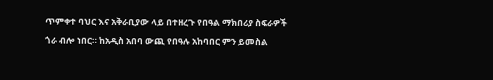ጥምቀተ ባህር እና አቅራቢያው ላይ በተዘረጉ የበዓል ማክበሪያ ስፍራዎች ጎራ ብሎ ነበር። ከአዲስ አበባ ውጪ የበዓሉ አከባበር ምን ይመስል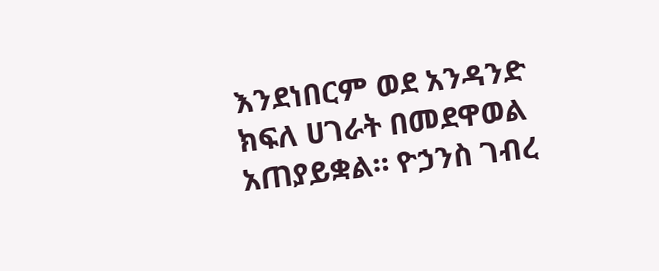እንደነበርም ወደ አንዳንድ ክፍለ ሀገራት በመደዋወል አጠያይቋል። ዮኃንስ ገብረ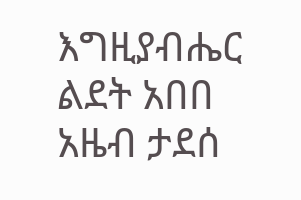እግዚያብሔር ልደት አበበ አዜብ ታደሰ